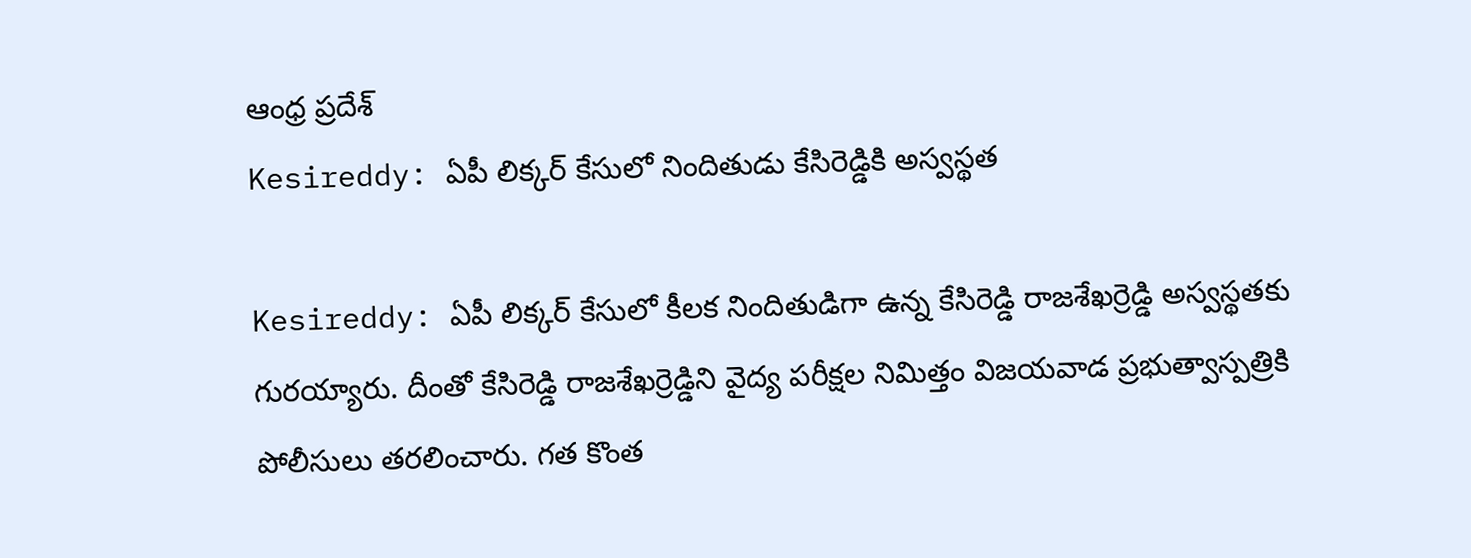ఆంధ్ర ప్రదేశ్
Kesireddy: ఏపీ లిక్కర్ కేసులో నిందితుడు కేసిరెడ్డికి అస్వస్థత

Kesireddy: ఏపీ లిక్కర్ కేసులో కీలక నిందితుడిగా ఉన్న కేసిరెడ్డి రాజశేఖర్రెడ్డి అస్వస్థతకు గురయ్యారు. దీంతో కేసిరెడ్డి రాజశేఖర్రెడ్డిని వైద్య పరీక్షల నిమిత్తం విజయవాడ ప్రభుత్వాస్పత్రికి పోలీసులు తరలించారు. గత కొంత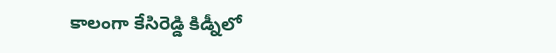కాలంగా కేసిరెడ్డి కిడ్నీలో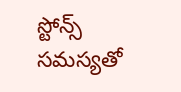స్టోన్స్ సమస్యతో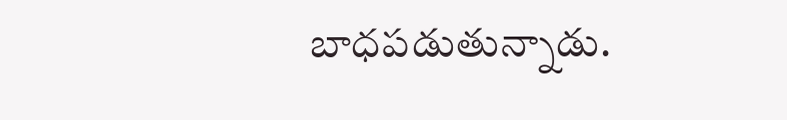బాధపడుతున్నాడు.